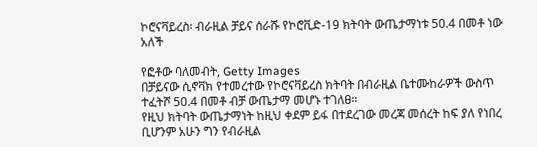ኮሮናቫይረስ፡ ብራዚል ቻይና ሰራሹ የኮሮቪድ-19 ክትባት ውጤታማነቱ 50.4 በመቶ ነው አለች

የፎቶው ባለመብት, Getty Images
በቻይናው ሲኖቫክ የተመረተው የኮሮናቫይረስ ክትባት በብራዚል ቤተሙከራዎች ውስጥ ተፈትሾ 50.4 በመቶ ብቻ ውጤታማ መሆኑ ተገለፀ።
የዚህ ክትባት ውጤታማነት ከዚህ ቀደም ይፋ በተደረገው መረጃ መሰረት ከፍ ያለ የነበረ ቢሆንም አሁን ግን የብራዚል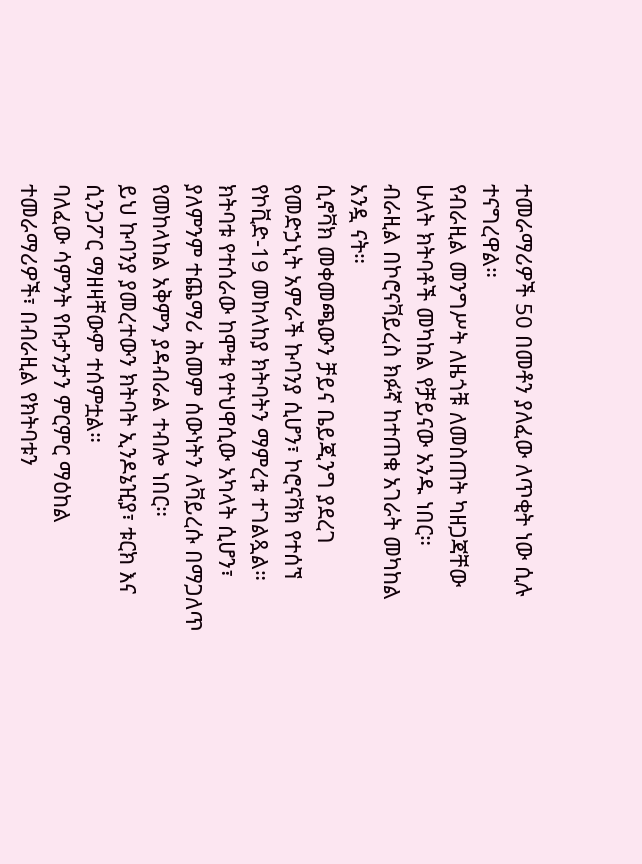ተመራማሪዎች 50 በመቶን ያለፈው ለጥቂት ነው ሲሉ ተናግረዋል።
የብራዚል መንግሥት ለዜጎቹ ለመስጠት ካዘጋጃቸው ሁለት ክትባቶች መካከል የቻይናው አንዱ ነበር።
ብራዚል በኮሮናቫይረስ ክፉኛ ከተጠቁ አገራት መካከል አንዷ ናት።
ሲኖቫክ መቀመጫውን ቻይና ቤይጂንግ ያደረገ የመድኃኒት አምራች ኩባንያ ሲሆን፣ ኮሮናቫክ የተሰኘ የኮቪድ-19 መከላከያ ክትባትን ማምረቱ ተገልጿል። ክትባቱ የተሰራው ከሞቱ የተህዋሲው አካላት ሲሆን፣ ያለምንም ተጨማሪ ሕመም ሰውነትን ለቫይረሱ በማጋለጥ የመከላከል አቅምን ያዳብራል ተብሎ ነበር።
ይህ ኩባንያ ያመረተውን ክትባት ኢንዶኔዢያ፣ ቱርክ እና ሲንጋፖር ማዘዛቸውም ተሰምቷል።
ባለፈው ሳምንት የቡታንታን ምርምር ማዕከል ተመራማሪዎች፣ በብራዚል የክትባቱን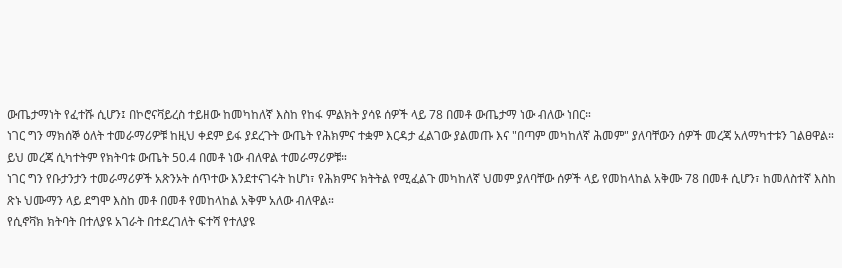ውጤታማነት የፈተሹ ሲሆን፤ በኮሮናቫይረስ ተይዘው ከመካከለኛ እስከ የከፋ ምልክት ያሳዩ ሰዎች ላይ 78 በመቶ ውጤታማ ነው ብለው ነበር።
ነገር ግን ማክሰኞ ዕለት ተመራማሪዎቹ ከዚህ ቀደም ይፋ ያደረጉት ውጤት የሕክምና ተቋም እርዳታ ፈልገው ያልመጡ እና "በጣም መካከለኛ ሕመም" ያለባቸውን ሰዎች መረጃ አለማካተቱን ገልፀዋል።
ይህ መረጃ ሲካተትም የክትባቱ ውጤት 50.4 በመቶ ነው ብለዋል ተመራማሪዎቹ።
ነገር ግን የቡታንታን ተመራማሪዎች አጽንኦት ሰጥተው እንደተናገሩት ከሆነ፣ የሕክምና ክትትል የሚፈልጉ መካከለኛ ህመም ያለባቸው ሰዎች ላይ የመከላከል አቅሙ 78 በመቶ ሲሆን፣ ከመለስተኛ እስከ ጽኑ ህሙማን ላይ ደግሞ እስከ መቶ በመቶ የመከላከል አቅም አለው ብለዋል።
የሲኖቫክ ክትባት በተለያዩ አገራት በተደረገለት ፍተሻ የተለያዩ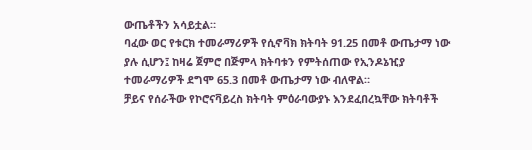ውጤቶችን አሳይቷል።
ባፈው ወር የቱርክ ተመራማሪዎች የሲኖቫክ ክትባት 91.25 በመቶ ውጤታማ ነው ያሉ ሲሆን፤ ከዛሬ ጀምሮ በጅምላ ክትባቱን የምትሰጠው የኢንዶኔዢያ ተመራማሪዎች ደግሞ 65.3 በመቶ ውጤታማ ነው ብለዋል።
ቻይና የሰራችው የኮሮናቫይረስ ክትባት ምዕራባውያኑ እንደፈበረኳቸው ክትባቶች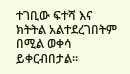ተገቢው ፍተሻ እና ክትትል አልተደረገበትም በሚል ወቀሳ ይቀርብበታል።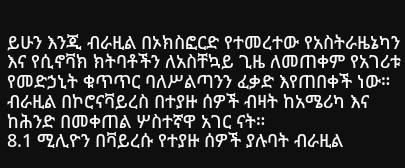ይሁን እንጂ ብራዚል በኦክስፎርድ የተመረተው የአስትራዜኔካን እና የሲኖቫክ ክትባቶችን ለአስቸኳይ ጊዜ ለመጠቀም የአገሪቱ የመድኃኒት ቁጥጥር ባለሥልጣንን ፈቃድ እየጠበቀች ነው።
ብራዚል በኮሮናቫይረስ በተያዙ ሰዎች ብዛት ከአሜሪካ እና ከሕንድ በመቀጠል ሦስተኛዋ አገር ናት።
8.1 ሚሊዮን በቫይረሱ የተያዙ ሰዎች ያሉባት ብራዚል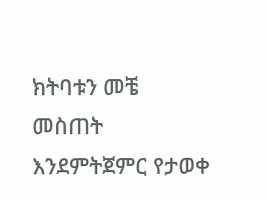ክትባቱን መቼ መስጠት እንደምትጀምር የታወቀ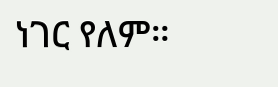ነገር የለም።